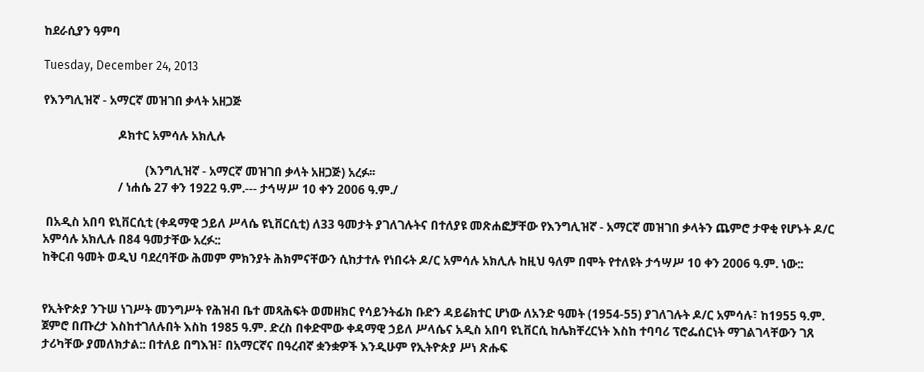ከደራሲያን ዓምባ

Tuesday, December 24, 2013

የእንግሊዝኛ - አማርኛ መዝገበ ቃላት አዘጋጅ

                         ዶክተር አምሳሉ አክሊሉ

                                  (እንግሊዝኛ - አማርኛ መዝገበ ቃላት አዘጋጅ) አረፉ፡፡
                         / ነሐሴ 27 ቀን 1922 ዓ.ም.--- ታኅሣሥ 10 ቀን 2006 ዓ.ም./

 በአዲስ አበባ ዩኒቨርሲቲ (ቀዳማዊ ኃይለ ሥላሴ ዩኒቨርሲቲ) ለ33 ዓመታት ያገለገሉትና በተለያዩ መጽሐፎቻቸው የእንግሊዝኛ - አማርኛ መዝገበ ቃላትን ጨምሮ ታዋቂ የሆኑት ዶ/ር አምሳሉ አክሊሉ በ84 ዓመታቸው አረፉ::
ከቅርብ ዓመት ወዲህ ባደረባቸው ሕመም ምክንያት ሕክምናቸውን ሲከታተሉ የነበሩት ዶ/ር አምሳሉ አክሊሉ ከዚህ ዓለም በሞት የተለዩት ታኅሣሥ 10 ቀን 2006 ዓ.ም. ነው::


የኢትዮጵያ ንጉሠ ነገሥት መንግሥት የሕዝብ ቤተ መጻሕፍት ወመዘክር የሳይንትፊክ ቡድን ዳይሬክተር ሆነው ለአንድ ዓመት (1954-55) ያገለገሉት ዶ/ር አምሳሉ፣ ከ1955 ዓ.ም. ጀምሮ በጡረታ እስከተገለሉበት እስከ 1985 ዓ.ም. ድረስ በቀድሞው ቀዳማዊ ኃይለ ሥላሴና አዲስ አበባ ዩኒቨርሲ ከሌክቸረርነት እስከ ተባባሪ ፕሮፌሰርነት ማገልገላቸውን ገጸ ታሪካቸው ያመለክታል:: በተለይ በግእዝ፣ በአማርኛና በዓረብኛ ቋንቋዎች እንዲሁም የኢትዮጵያ ሥነ ጽሑፍ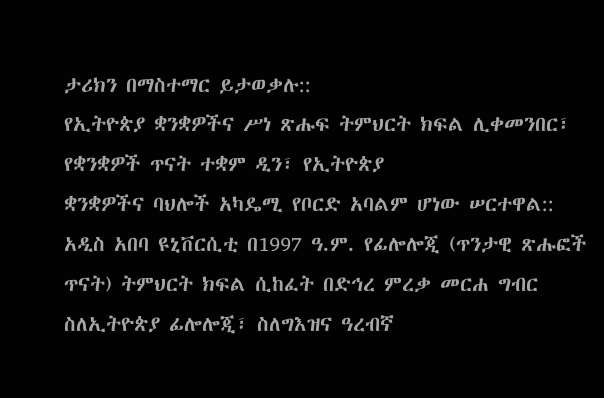ታሪክን በማስተማር ይታወቃሉ::
የኢትዮጵያ ቋንቋዎችና ሥነ ጽሑፍ ትምህርት ክፍል ሊቀመንበር፣ የቋንቋዎች ጥናት ተቋም ዲን፣ የኢትዮጵያ
ቋንቋዎችና ባህሎች አካዴሚ የቦርድ አባልም ሆነው ሠርተዋል:: አዲስ አበባ ዩኒቨርሲቲ በ1997 ዓ.ም. የፊሎሎጂ (ጥንታዊ ጽሑፎች ጥናት) ትምህርት ክፍል ሲከፈት በድኅረ ምረቃ መርሐ ግብር ስለኢትዮጵያ ፊሎሎጂ፣ ስለግእዝና ዓረብኛ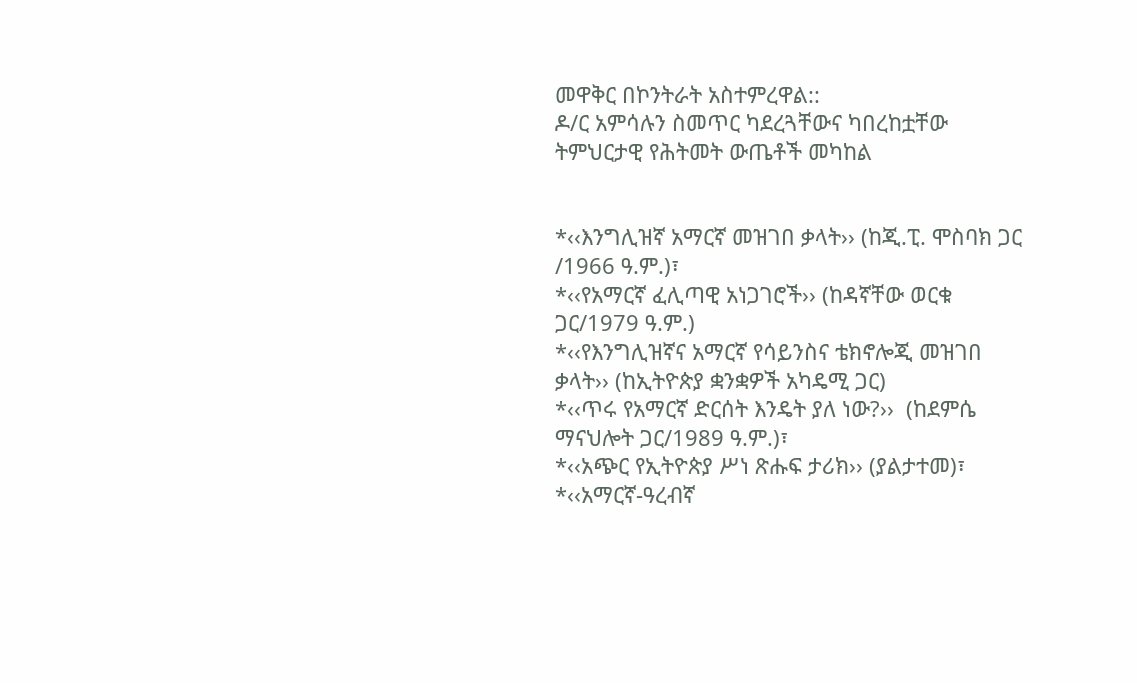መዋቅር በኮንትራት አስተምረዋል::
ዶ/ር አምሳሉን ስመጥር ካደረጓቸውና ካበረከቷቸው ትምህርታዊ የሕትመት ውጤቶች መካከል


*‹‹እንግሊዝኛ አማርኛ መዝገበ ቃላት›› (ከጂ.ፒ. ሞስባክ ጋር /1966 ዓ.ም.)፣
*‹‹የአማርኛ ፈሊጣዊ አነጋገሮች›› (ከዳኛቸው ወርቁ ጋር/1979 ዓ.ም.)
*‹‹የእንግሊዝኛና አማርኛ የሳይንስና ቴክኖሎጂ መዝገበ ቃላት›› (ከኢትዮጵያ ቋንቋዎች አካዴሚ ጋር)
*‹‹ጥሩ የአማርኛ ድርሰት እንዴት ያለ ነው?››  (ከደምሴ ማናህሎት ጋር/1989 ዓ.ም.)፣
*‹‹አጭር የኢትዮጵያ ሥነ ጽሑፍ ታሪክ›› (ያልታተመ)፣
*‹‹አማርኛ-ዓረብኛ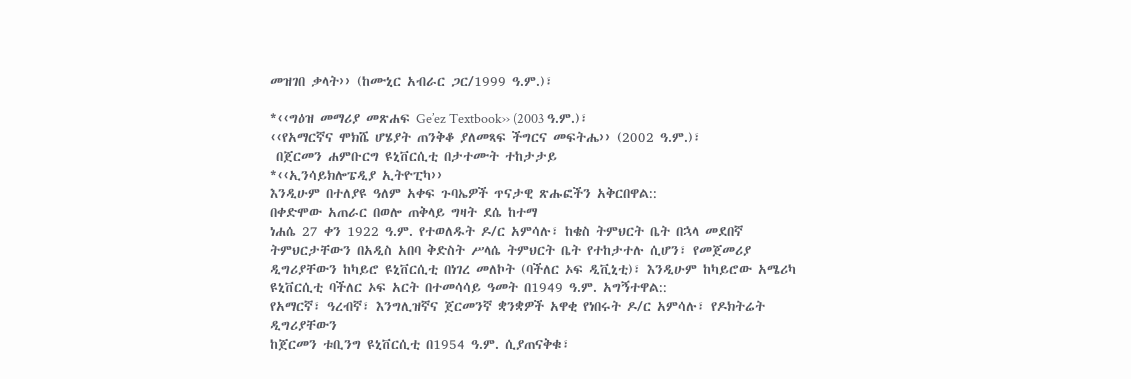መዝገበ ቃላት›› (ከሙኒር አብራር ጋር/1999 ዓ.ም.)፣

*‹‹ግዕዝ መማሪያ መጽሐፍ Ge’ez Textbook›› (2003 ዓ.ም.)፣
‹‹የአማርኛና ሞክሼ ሆሄያት ጠንቅቆ ያለመጻፍ ችግርና መፍትሔ›› (2002 ዓ.ም.)፣
 በጀርመን ሐምቡርግ ዩኒቨርሲቲ በታተሙት ተከታታይ
*‹‹ኢንሳይክሎፔዲያ ኢትዮፒካ››
እንዲሁም በተለያዩ ዓለም አቀፍ ጉባኤዎች ጥናታዊ ጽሑፎችን አቅርበዋል::
በቀድሞው አጠራር በወሎ ጠቅላይ ግዛት ደሴ ከተማ
ነሐሴ 27 ቀን 1922 ዓ.ም. የተወለዱት ዶ/ር አምሳሉ፣ ከቄስ ትምህርት ቤት በኋላ መደበኛ ትምህርታቸውን በአዲስ አበባ ቅድስት ሥላሴ ትምህርት ቤት የተከታተሉ ሲሆን፣ የመጀመሪያ ዲግሪያቸውን ከካይሮ ዩኒቨርሲቲ በነገረ መለኮት (ባችለር ኦፍ ዲቪኒቲ)፣ እንዲሁም ከካይሮው አሜሪካ ዩኒቨርሲቲ ባችለር ኦፍ አርት በተመሳሳይ ዓመት በ1949 ዓ.ም. አግኝተዋል::
የአማርኛ፣ ዓረብኛ፣ እንግሊዝኛና ጀርመንኛ ቋንቋዎች አዋቂ የነበሩት ዶ/ር አምሳሉ፣ የዶክትሬት ዲግሪያቸውን
ከጀርመን ቱቢንግ ዩኒቨርሲቲ በ1954 ዓ.ም. ሲያጠናቅቁ፣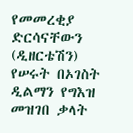የመመረቂያ ድርሳናቸውን (ዲዘርቴሽን) የሠሩት በኦገስት ዲልማን የግእዝ መዝገበ ቃላት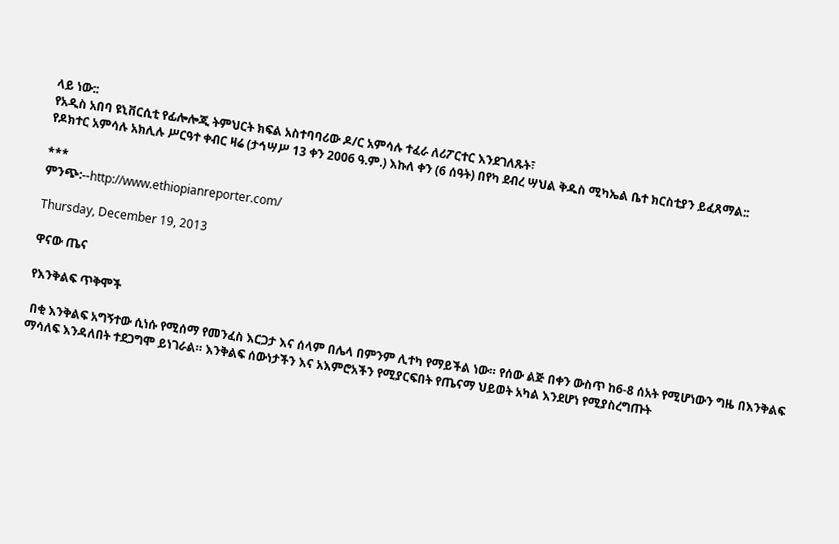ላይ ነው::
የአዲስ አበባ ዩኒቨርሲቲ የፊሎሎጂ ትምህርት ክፍል አስተባባሪው ዶ/ር አምሳሉ ተፈራ ለሪፖርተር እንደገለጹት፣
የዶክተር አምሳሉ አክሊሉ ሥርዓተ ቀብር ዛሬ (ታኅሣሥ 13 ቀን 2006 ዓ.ም.) እኩለ ቀን (6 ሰዓት) በየካ ደብረ ሣህል ቅዱስ ሚካኤል ቤተ ክርስቲያን ይፈጸማል::

***
ምንጭ:--http://www.ethiopianreporter.com/

Thursday, December 19, 2013

ዋናው ጤና

የእንቅልፍ ጥቅሞች

 በቂ እንቅልፍ አግኝተው ሲነሱ የሚሰማ የመንፈስ እርጋታ እና ሰላም በሌላ በምንም ሊተካ የማይችል ነው። የሰው ልጅ በቀን ውስጥ ከ6-8 ሰአት የሚሆነውን ግዜ በእንቅልፍ ማሳለፍ እንዳለበት ተደጋግሞ ይነገራል። እንቅልፍ ሰውነታችን እና አእምሮአችን የሚያርፍበት የጤናማ ህይወት አካል እንደሆነ የሚያስረግጡት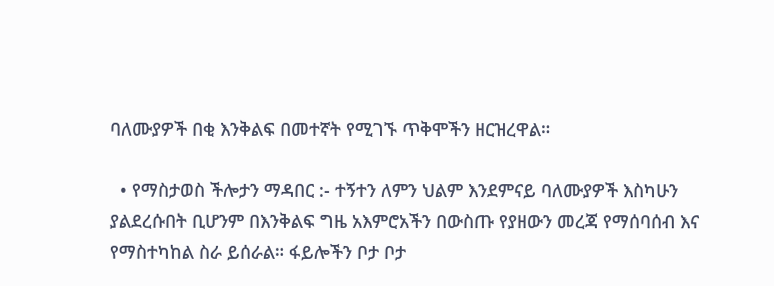ባለሙያዎች በቂ እንቅልፍ በመተኛት የሚገኙ ጥቅሞችን ዘርዝረዋል።

  • የማስታወስ ችሎታን ማዳበር :- ተኝተን ለምን ህልም እንደምናይ ባለሙያዎች እስካሁን ያልደረሱበት ቢሆንም በእንቅልፍ ግዜ አእምሮአችን በውስጡ የያዘውን መረጃ የማሰባሰብ እና የማስተካከል ስራ ይሰራል። ፋይሎችን ቦታ ቦታ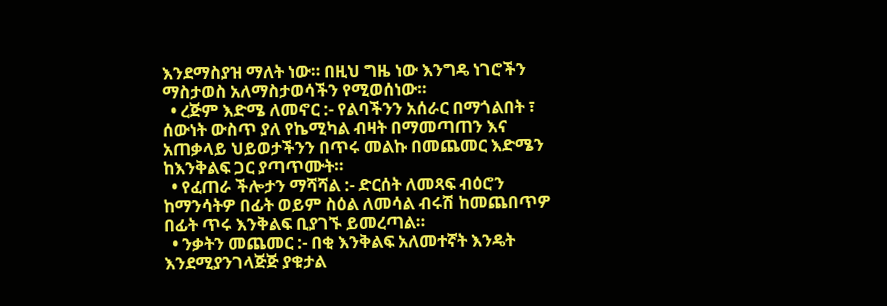እንደማስያዝ ማለት ነው። በዚህ ግዜ ነው እንግዴ ነገሮችን ማስታወስ አለማስታወሳችን የሚወሰነው።
  • ረጅም እድሜ ለመኖር :- የልባችንን አሰራር በማጎልበት ፣ ሰውነት ውስጥ ያለ የኬሚካል ብዛት በማመጣጠን እና አጠቃላይ ህይወታችንን በጥሩ መልኩ በመጨመር እድሜን ከእንቅልፍ ጋር ያጣጥሙት።
  • የፈጠራ ችሎታን ማሻሻል :- ድርሰት ለመጻፍ ብዕሮን ከማንሳትዎ በፊት ወይም ስዕል ለመሳል ብሩሽ ከመጨበጥዎ በፊት ጥሩ እንቅልፍ ቢያገኙ ይመረጣል።
  • ንቃትን መጨመር :- በቂ እንቅልፍ አለመተኛት እንዴት እንደሚያንገላጅጅ ያቁታል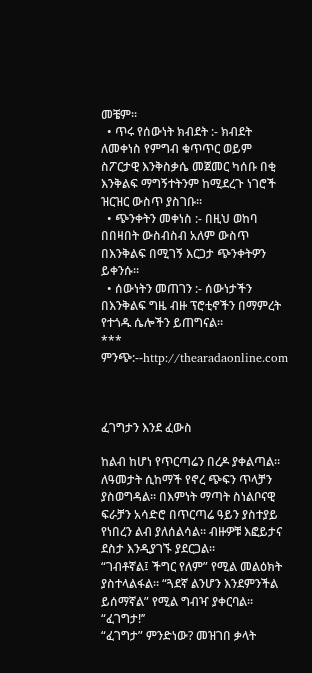መቼም።
  • ጥሩ የሰውነት ክብደት :- ክብደት ለመቀነስ የምግብ ቁጥጥር ወይም ስፖርታዊ እንቅስቃሴ መጀመር ካሰቡ በቂ እንቅልፍ ማግኝተትንም ከሚደረጉ ነገሮች ዝርዝር ውስጥ ያስገቡ።
  • ጭንቀትን መቀነስ :- በዚህ ወከባ በበዛበት ውስብስብ አለም ውስጥ በእንቅልፍ በሚገኝ እርጋታ ጭንቀትዎን ይቀንሱ።
  • ሰውነትን መጠገን :- ሰውነታችን በእንቅልፍ ግዜ ብዙ ፕሮቲኖችን በማምረት የተጎዱ ሴሎችን ይጠግናል።
***
ምንጭ:--http://thearadaonline.com



ፈገግታን እንደ ፈውስ

ከልብ ከሆነ የጥርጣሬን በረዶ ያቀልጣል። ለዓመታት ሲከማች የኖረ ጭፍን ጥላቻን ያስወግዳል። በእምነት ማጣት ስነልቦናዊ ፍራቻን አሳድሮ በጥርጣሬ ዓይን ያስተያይ የነበረን ልብ ያለሰልሳል። ብዙዎቹ እፎይታና ደስታ እንዲያገኙ ያደርጋል።
“ገብቶኛል፤ ችግር የለም” የሚል መልዕክት ያስተላልፋል። “ጓደኛ ልንሆን እንደምንችል ይሰማኛል” የሚል ግብዣ ያቀርባል። “ፈገግታ!’’
“ፈገግታ” ምንድነው? መዝገበ ቃላት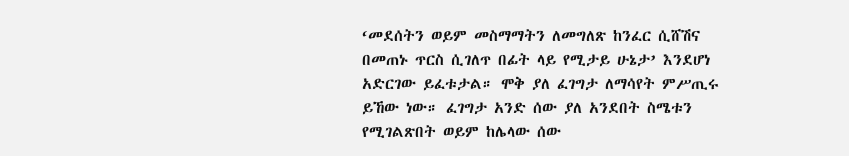‘መደሰትን ወይም መስማማትን ለመግለጽ ከንፈር ሲሸሽና በመጠኑ ጥርስ ሲገለጥ በፊት ላይ የሚታይ ሁኔታ’ እንደሆነ አድርገው ይፈቱታል። ሞቅ ያለ ፈገግታ ለማሳየት ምሥጢሩ ይኸው ነው። ፈገግታ አንድ ሰው ያለ አንደበት ስሜቱን የሚገልጽበት ወይም ከሌላው ሰው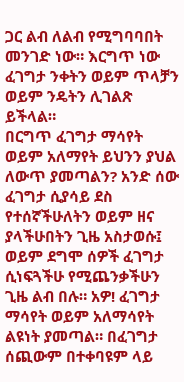ጋር ልብ ለልብ የሚግባባበት መንገድ ነው። እርግጥ ነው ፈገግታ ንቀትን ወይም ጥላቻን ወይም ንዴትን ሊገልጽ ይችላል።
በርግጥ ፈገግታ ማሳየት ወይም አለማየት ይህንን ያህል ለውጥ ያመጣልን? አንድ ሰው ፈገግታ ሲያሳይ ደስ የተሰኛችሁለትን ወይም ዘና ያላችሁበትን ጊዜ አስታወሱ፤ ወይም ደግሞ ሰዎች ፈገግታ ሲነፍጓችሁ የሚጨንቃችሁን ጊዜ ልብ በሉ። አዎ! ፈገግታ ማሳየት ወይም አለማሳየት ልዩነት ያመጣል። በፈገግታ ሰጪውም በተቀባዩም ላይ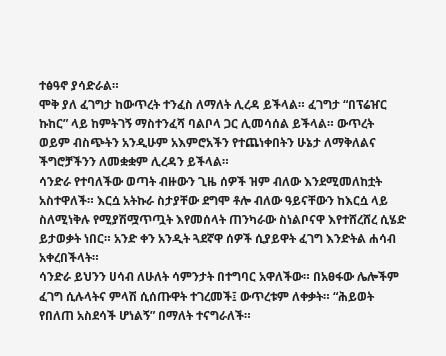ተፅዓኖ ያሳድራል።
ሞቅ ያለ ፈገግታ ከውጥረት ተንፈስ ለማለት ሊረዳ ይችላል። ፈገግታ “በፕሬዠር ኩከር” ላይ ከምትገኝ ማስተንፈሻ ባልቦላ ጋር ሊመሳሰል ይችላል። ውጥረት ወይም ብስጭትን አንዲሁም አእምሮአችን የተጨነቀበትን ሁኔታ ለማቅለልና ችግሮቻችንን ለመቋቋም ሊረዳን ይችላል።
ሳንድራ የተባለችው ወጣት ብዙውን ጊዜ ሰዎች ዝም ብለው እንደሚመለከቷት አስተዋለች። እርሷ አትኩራ ስታያቸው ደግሞ ቶሎ ብለው ዓይናቸውን ከእርሷ ላይ ስለሚነቅሉ የሚያሽሟጥጧት እየመሰላት ጠንካራው ስነልቦናዋ እየተሸረሸረ ሲሄድ ይታወቃት ነበር። አንድ ቀን አንዲት ጓደኛዋ ሰዎች ሲያይዋት ፈገግ እንድትል ሐሳብ አቀረበችላት።
ሳንድራ ይህንን ሀሳብ ለሁለት ሳምንታት በተግባር አዋለችው። በአፀፋው ሌሎችም ፈገግ ሲሉላትና ምላሽ ሲሰጡዋት ተገረመች፤ ውጥረቱም ለቀቃት። “ሕይወት የበለጠ አስደሳች ሆነልኝ” በማለት ተናግራለች።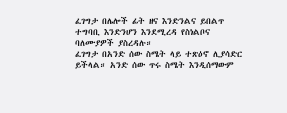ፈገግታ በሌሎች ፊት ዘና እንድንልና ይበልጥ ተግባቢ እንድንሆን እንደሚረዳ የስነልቦና ባለሙያዎች ያስረዳሉ።
ፈገግታ በአንድ ሰው ስሜት ላይ ተጽዕኖ ሊያሳድር ይችላል። አንድ ሰው ጥሩ ስሜት እንዲሰማውም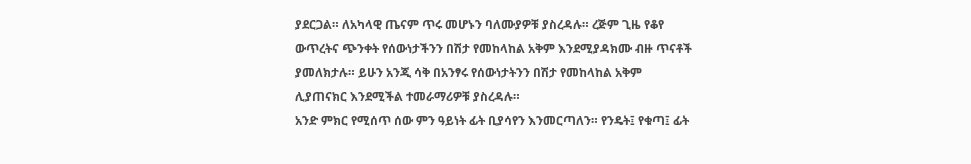ያደርጋል። ለአካላዊ ጤናም ጥሩ መሆኑን ባለሙያዎቹ ያስረዳሉ። ረጅም ጊዜ የቆየ ውጥረትና ጭንቀት የሰውነታችንን በሽታ የመከላከል አቅም እንደሚያዳክሙ ብዙ ጥናቶች ያመለክታሉ። ይሁን አንጂ ሳቅ በአንፃሩ የሰውነታትንን በሽታ የመከላከል አቅም ሊያጠናክር እንደሚችል ተመራማሪዎቹ ያስረዳሉ።
አንድ ምክር የሚሰጥ ሰው ምን ዓይነት ፊት ቢያሳየን እንመርጣለን። የንዴት፤ የቁጣ፤ ፊት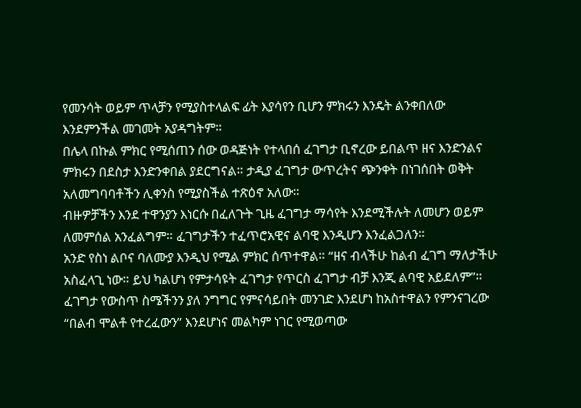የመንሳት ወይም ጥላቻን የሚያስተላልፍ ፊት እያሳየን ቢሆን ምክሩን እንዴት ልንቀበለው እንደምንችል መገመት አያዳግትም።
በሌላ በኩል ምክር የሚሰጠን ሰው ወዳጅነት የተላበሰ ፈገግታ ቢኖረው ይበልጥ ዘና እንድንልና ምክሩን በደስታ እንድንቀበል ያደርግናል። ታዲያ ፈገግታ ውጥረትና ጭንቀት በነገሰበት ወቅት አለመግባባቶችን ሊቀንስ የሚያስችል ተጽዕኖ አለው።
ብዙዎቻችን እንደ ተዋንያን እነርሱ በፈለጉት ጊዜ ፈገግታ ማሳየት እንደሚችሉት ለመሆን ወይም ለመምሰል አንፈልግም። ፈገግታችን ተፈጥሮአዊና ልባዊ እንዲሆን እንፈልጋለን።
አንድ የስነ ልቦና ባለሙያ እንዲህ የሚል ምክር ሰጥተዋል። “ዘና ብላችሁ ከልብ ፈገግ ማለታችሁ አስፈላጊ ነው። ይህ ካልሆነ የምታሳዩት ፈገግታ የጥርስ ፈገግታ ብቻ እንጂ ልባዊ አይደለም”።
ፈገግታ የውስጥ ስሜችንን ያለ ንግግር የምናሳይበት መንገድ እንደሆነ ከአስተዋልን የምንናገረው “በልብ ሞልቶ የተረፈውን” እንደሆነና መልካም ነገር የሚወጣው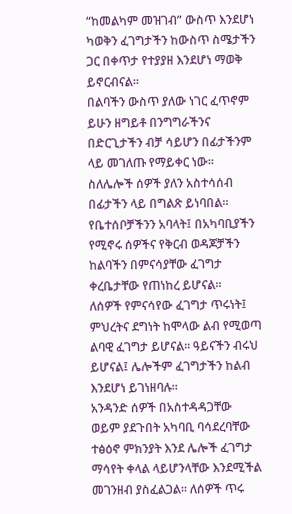“ከመልካም መዝገብ” ውስጥ እንደሆነ ካወቅን ፈገግታችን ከውስጥ ስሜታችን ጋር በቀጥታ የተያያዘ እንደሆነ ማወቅ ይኖርብናል።
በልባችን ውስጥ ያለው ነገር ፈጥኖም ይሁን ዘግይቶ በንግግራችንና በድርጊታችን ብቻ ሳይሆን በፊታችንም ላይ መገለጡ የማይቀር ነው። ስለሌሎች ሰዎች ያለን አስተሳሰብ በፊታችን ላይ በግልጽ ይነባበል። የቤተሰቦቻችንን አባላት፤ በአካባቢያችን የሚኖሩ ሰዎችና የቅርብ ወዳጆቻችን ከልባችን በምናሳያቸው ፈገግታ ቀረቤታቸው የጠነከረ ይሆናል።
ለሰዎች የምናሳየው ፈገግታ ጥሩነት፤ ምህረትና ደግነት ከሞላው ልብ የሚወጣ ልባዊ ፈገግታ ይሆናል። ዓይናችን ብሩህ ይሆናል፤ ሌሎችም ፈገግታችን ከልብ እንደሆነ ይገነዘባሉ።
አንዳንድ ሰዎች በአስተዳዳጋቸው ወይም ያደጉበት አካባቢ ባሳደረባቸው ተፅዕኖ ምክንያት እንደ ሌሎች ፈገግታ ማሳየት ቀላል ላይሆንላቸው እንደሚችል መገንዘብ ያስፈልጋል። ለሰዎች ጥሩ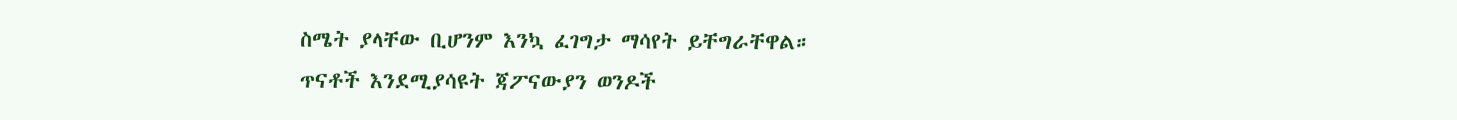ስሜት ያላቸው ቢሆንም እንኳ ፈገግታ ማሳየት ይቸግራቸዋል።
ጥናቶች እንደሚያሳዩት ጃፖናውያን ወንዶች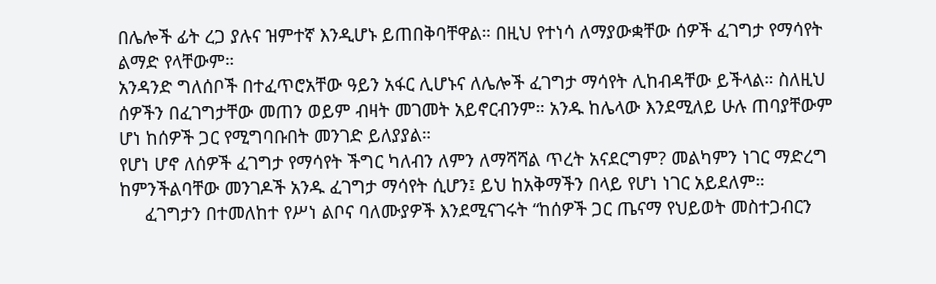በሌሎች ፊት ረጋ ያሉና ዝምተኛ እንዲሆኑ ይጠበቅባቸዋል። በዚህ የተነሳ ለማያውቋቸው ሰዎች ፈገግታ የማሳየት ልማድ የላቸውም።
አንዳንድ ግለሰቦች በተፈጥሮአቸው ዓይን አፋር ሊሆኑና ለሌሎች ፈገግታ ማሳየት ሊከብዳቸው ይችላል። ስለዚህ ሰዎችን በፈገግታቸው መጠን ወይም ብዛት መገመት አይኖርብንም። አንዱ ከሌላው እንደሚለይ ሁሉ ጠባያቸውም ሆነ ከሰዎች ጋር የሚግባቡበት መንገድ ይለያያል።
የሆነ ሆኖ ለሰዎች ፈገግታ የማሳየት ችግር ካለብን ለምን ለማሻሻል ጥረት አናደርግም? መልካምን ነገር ማድረግ ከምንችልባቸው መንገዶች አንዱ ፈገግታ ማሳየት ሲሆን፤ ይህ ከአቅማችን በላይ የሆነ ነገር አይደለም።
     ፈገግታን በተመለከተ የሥነ ልቦና ባለሙያዎች እንደሚናገሩት “ከሰዎች ጋር ጤናማ የህይወት መስተጋብርን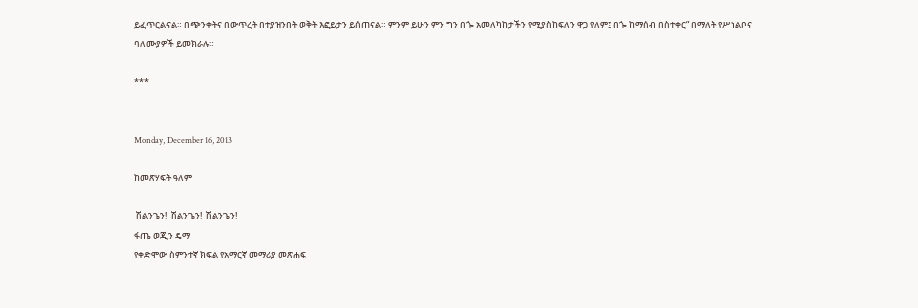ይፈጥርልናል። በጭንቀትና በውጥረት በተያዝንበት ወቅት እፎይታን ይሰጠናል። ምንም ይሁን ምን ግን በጐ አመለካከታችን የሚያስከፍለን ዋጋ የለም፤ በጐ ከማሰብ በስተቀር” በማለት የሥነልቦና ባለሙያዎች ይመክራሉ።

***


Monday, December 16, 2013

ከመጽሃፍት ዓለም

 ሽልንጌን!  ሽልንጌን!  ሽልንጌን!
ፋጤ ወጂን ዴማ
የቀድሞው ስምንተኛ ክፍል የአማርኛ መማሪያ መጽሐፍ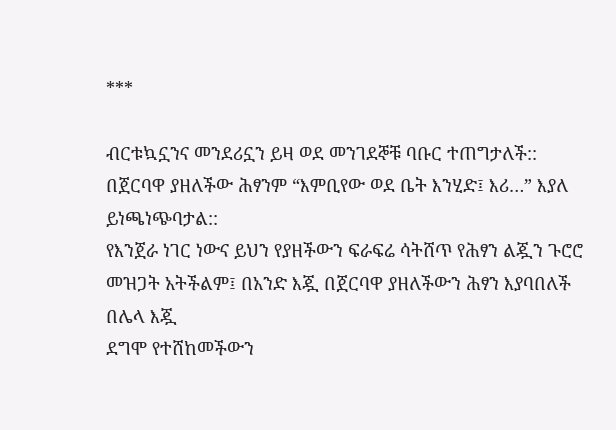***

ብርቱኳኗንና መንደሪኗን ይዛ ወደ መንገደኞቹ ባቡር ተጠግታለች:: በጀርባዋ ያዘለችው ሕፃንም “እምቢየው ወደ ቤት እንሂድ፤ እሪ…” እያለ ይነጫነጭባታል::
የእንጀራ ነገር ነውና ይህን የያዘችውን ፍራፍሬ ሳትሸጥ የሕፃን ልጇን ጉሮሮ መዝጋት አትችልም፤ በአንድ እጇ በጀርባዋ ያዘለችውን ሕፃን እያባበለች በሌላ እጇ
ደግሞ የተሸከመችውን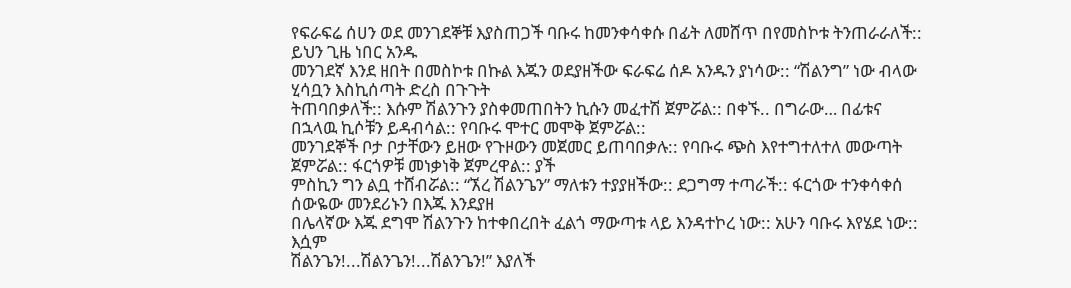የፍራፍሬ ሰሀን ወደ መንገደኞቹ እያስጠጋች ባቡሩ ከመንቀሳቀሱ በፊት ለመሸጥ በየመስኮቱ ትንጠራራለች:: ይህን ጊዜ ነበር አንዱ
መንገደኛ እንደ ዘበት በመስኮቱ በኩል እጁን ወደያዘችው ፍራፍሬ ሰዶ አንዱን ያነሳው:: “ሽልንግ” ነው ብላው ሂሳቧን እስኪሰጣት ድረስ በጉጉት
ትጠባበቃለች:: እሱም ሽልንጉን ያስቀመጠበትን ኪሱን መፈተሽ ጀምሯል:: በቀኙ.. በግራው… በፊቱና በኋላዉ ኪሶቹን ይዳብሳል:: የባቡሩ ሞተር መሞቅ ጀምሯል::
መንገደኞች ቦታ ቦታቸውን ይዘው የጉዞውን መጀመር ይጠባበቃሉ:: የባቡሩ ጭስ እየተግተለተለ መውጣት ጀምሯል:: ፋርጎዎቹ መነቃነቅ ጀምረዋል:: ያች
ምስኪን ግን ልቧ ተሸብሯል:: “ኧረ ሽልንጌን” ማለቱን ተያያዘችው:: ደጋግማ ተጣራች:: ፋርጎው ተንቀሳቀሰ ሰውዬው መንደሪኑን በእጁ እንደያዘ
በሌላኛው እጁ ደግሞ ሽልንጉን ከተቀበረበት ፈልጎ ማውጣቱ ላይ እንዳተኮረ ነው:: አሁን ባቡሩ እየሄደ ነው:: እሷም
ሽልንጌን!...ሽልንጌን!...ሽልንጌን!” እያለች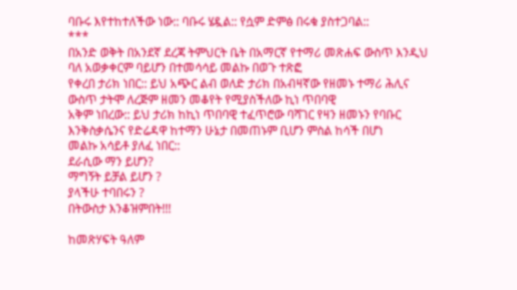ባቡሩ እየተከተለችው ነው:: ባቡሩ ሄዷል:: የሷም ድምፅ በሩቁ ያስተጋባል::
***
በአንድ ወቅት በአንደኛ ደረጃ ትምህርት ቤት በአማርኛ የተማሪ መጽሐፍ ውስጥ እንዲህ ባለ አወቃቀርም ባይሆን በተመሳሳይ መልኩ በወጉ ተጽፎ
የቀረበ ታሪክ ነበር:: ይህ አጭር ልብ ወለድ ታሪክ በአብዛኛው የዘመኑ ተማሪ ሕሊና ውስጥ ታትሞ ለረጅም ዘመን መቆየት የሚያስችለው ኪነ ጥበባዊ
አቅም ነበረው:: ይህ ታሪክ ከኪነ ጥበባዊ ተፈጥሮው ባሻገር የዛን ዘመኑን የባቡር እንቅስቃሴንና የድሬዳዋ ከተማን ሁኔታ በመጠኑም ቢሆን ምስል ከሳች በሆነ
መልኩ አሳይቶ ያለፈ ነበር::
ደራሲው ማን ይሆን?
ማግኝት ይቻል ይሆን ?
ያላችሁ ተባበሩን ?
በትውስታ እንቆዝምበት!!!

ከመጽሃፍት ዓለም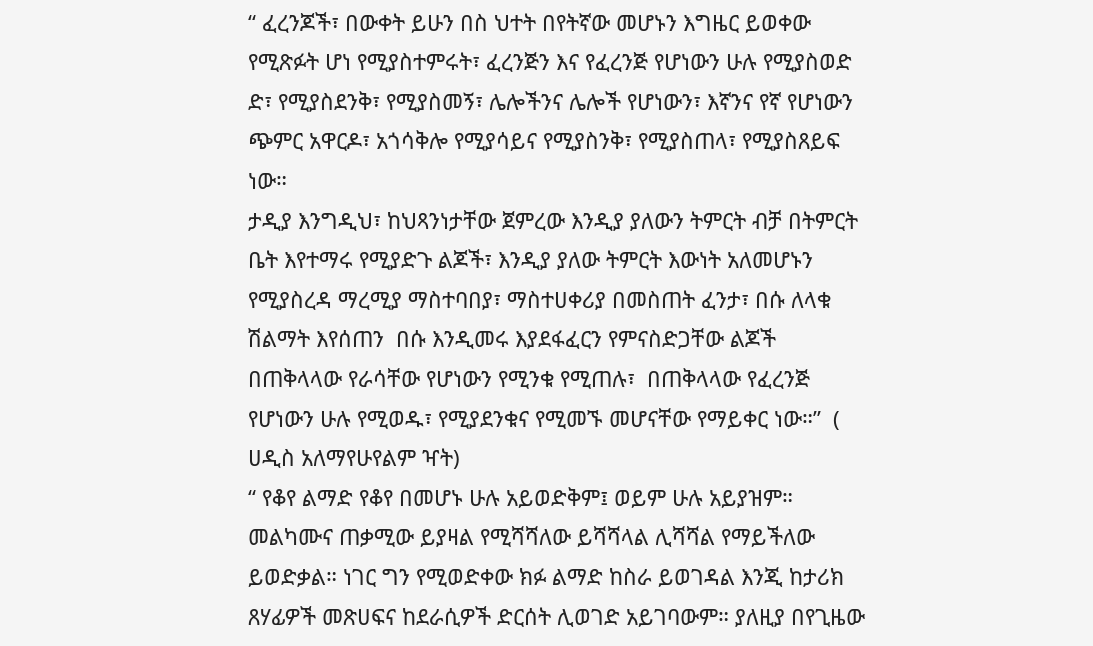“ ፈረንጆች፣ በውቀት ይሁን በስ ህተት በየትኛው መሆኑን እግዜር ይወቀው የሚጽፉት ሆነ የሚያስተምሩት፣ ፈረንጅን እና የፈረንጅ የሆነውን ሁሉ የሚያስወድ ድ፣ የሚያስደንቅ፣ የሚያስመኝ፣ ሌሎችንና ሌሎች የሆነውን፣ እኛንና የኛ የሆነውን ጭምር አዋርዶ፣ አጎሳቅሎ የሚያሳይና የሚያስንቅ፣ የሚያስጠላ፣ የሚያስጸይፍ ነው።
ታዲያ እንግዲህ፣ ከህጻንነታቸው ጀምረው እንዲያ ያለውን ትምርት ብቻ በትምርት ቤት እየተማሩ የሚያድጉ ልጆች፣ እንዲያ ያለው ትምርት እውነት አለመሆኑን የሚያስረዳ ማረሚያ ማስተባበያ፣ ማስተሀቀሪያ በመስጠት ፈንታ፣ በሱ ለላቁ ሽልማት እየሰጠን  በሱ እንዲመሩ እያደፋፈርን የምናስድጋቸው ልጆች  በጠቅላላው የራሳቸው የሆነውን የሚንቁ የሚጠሉ፣  በጠቅላላው የፈረንጅ የሆነውን ሁሉ የሚወዱ፣ የሚያደንቁና የሚመኙ መሆናቸው የማይቀር ነው።”  ( ሀዲስ አለማየሁየልም ዣት)
“ የቆየ ልማድ የቆየ በመሆኑ ሁሉ አይወድቅም፤ ወይም ሁሉ አይያዝም። መልካሙና ጠቃሚው ይያዛል የሚሻሻለው ይሻሻላል ሊሻሻል የማይችለው ይወድቃል። ነገር ግን የሚወድቀው ክፉ ልማድ ከስራ ይወገዳል እንጂ ከታሪክ ጸሃፊዎች መጽሀፍና ከደራሲዎች ድርሰት ሊወገድ አይገባውም። ያለዚያ በየጊዜው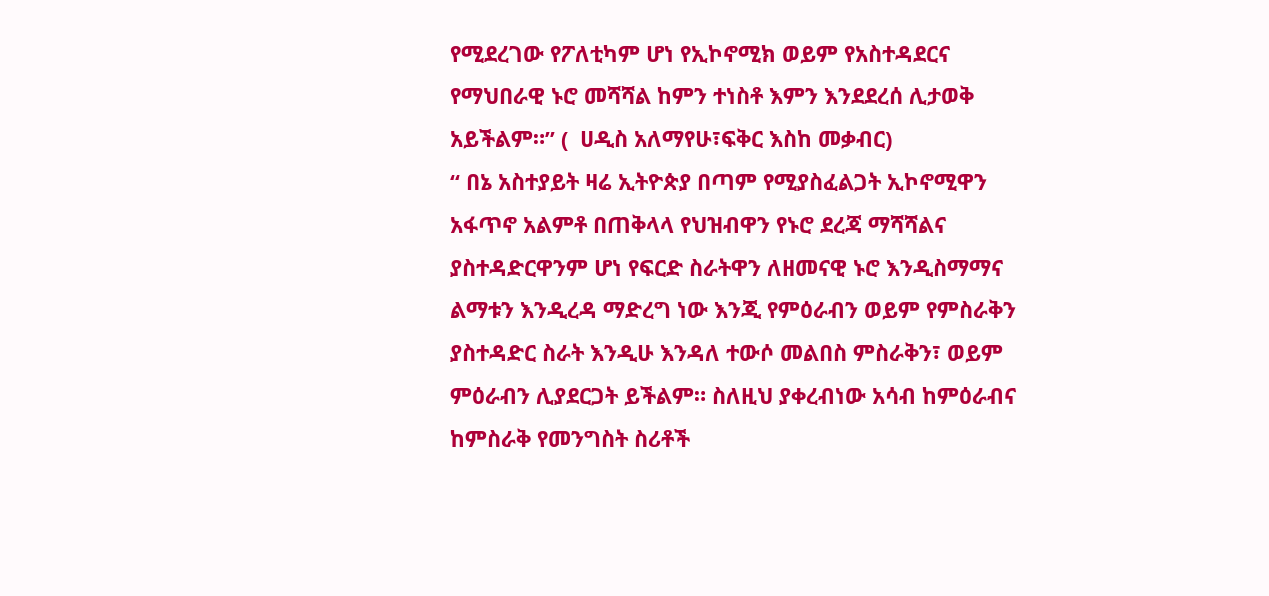የሚደረገው የፖለቲካም ሆነ የኢኮኖሚክ ወይም የአስተዳደርና የማህበራዊ ኑሮ መሻሻል ከምን ተነስቶ እምን እንደደረሰ ሊታወቅ አይችልም።” (  ሀዲስ አለማየሁ፣ፍቅር እስከ መቃብር)
“ በኔ አስተያይት ዛሬ ኢትዮጵያ በጣም የሚያስፈልጋት ኢኮኖሚዋን አፋጥኖ አልምቶ በጠቅላላ የህዝብዋን የኑሮ ደረጃ ማሻሻልና ያስተዳድርዋንም ሆነ የፍርድ ስራትዋን ለዘመናዊ ኑሮ እንዲስማማና ልማቱን እንዲረዳ ማድረግ ነው እንጂ የምዕራብን ወይም የምስራቅን ያስተዳድር ስራት እንዲሁ እንዳለ ተውሶ መልበስ ምስራቅን፣ ወይም ምዕራብን ሊያደርጋት ይችልም። ስለዚህ ያቀረብነው አሳብ ከምዕራብና ከምስራቅ የመንግስት ስሪቶች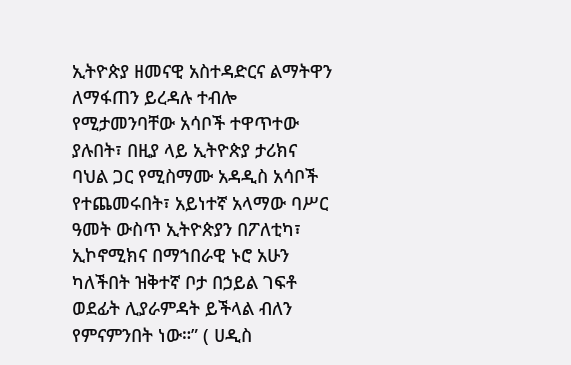ኢትዮጵያ ዘመናዊ አስተዳድርና ልማትዋን ለማፋጠን ይረዳሉ ተብሎ የሚታመንባቸው አሳቦች ተዋጥተው ያሉበት፣ በዚያ ላይ ኢትዮጵያ ታሪክና ባህል ጋር የሚስማሙ አዳዲስ አሳቦች የተጨመሩበት፣ አይነተኛ አላማው ባሥር ዓመት ውስጥ ኢትዮጵያን በፖለቲካ፣ ኢኮኖሚክና በማኀበራዊ ኑሮ አሁን ካለችበት ዝቅተኛ ቦታ በኃይል ገፍቶ ወደፊት ሊያራምዳት ይችላል ብለን የምናምንበት ነው።” ( ሀዲስ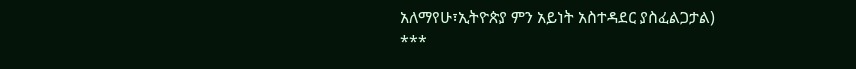አለማየሁ፣ኢትዮጵያ ምን አይነት አስተዳደር ያስፈልጋታል)
***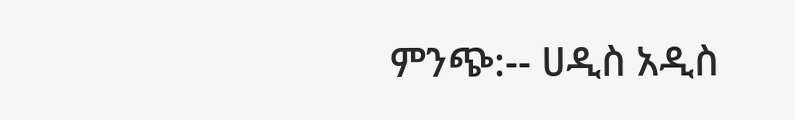ምንጭ:-- ሀዲስ አዲስ